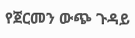የጀርመን ውጭ ጉዳይ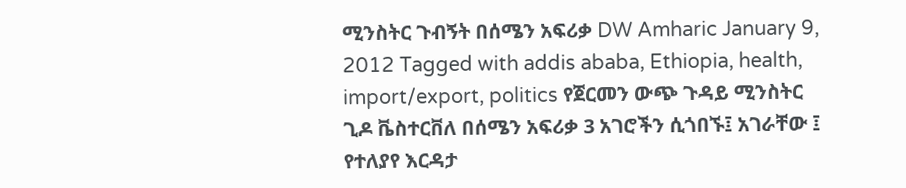ሚንስትር ጉብኝት በሰሜን አፍሪቃ DW Amharic January 9, 2012 Tagged with addis ababa, Ethiopia, health, import/export, politics የጀርመን ውጭ ጉዳይ ሚንስትር ጊዶ ቬስተርቨለ በሰሜን አፍሪቃ 3 አገሮችን ሲጎበኙ፤ አገራቸው ፤ የተለያየ እርዳታ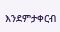እንደምታቀርብ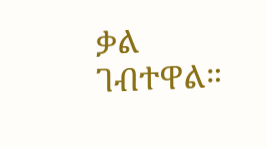ቃል ገብተዋል።